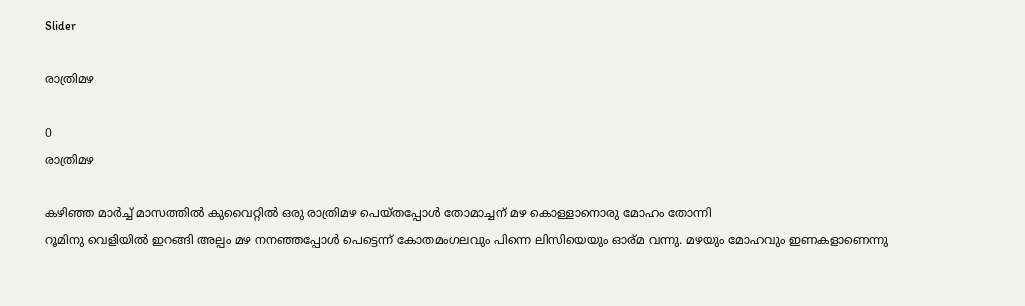Slider

രാത്രിമഴ

0
രാത്രിമഴ

കഴിഞ്ഞ മാർച്ച് മാസത്തിൽ കുവൈറ്റിൽ ഒരു രാത്രിമഴ പെയ്തപ്പോൾ തോമാച്ചന് മഴ കൊള്ളാനൊരു മോഹം തോന്നി
റൂമിനു വെളിയിൽ ഇറങ്ങി അല്പം മഴ നനഞ്ഞപ്പോൾ പെട്ടെന്ന് കോതമംഗലവും പിന്നെ ലിസിയെയും ഓര്മ വന്നു. മഴയും മോഹവും ഇണകളാണെന്നു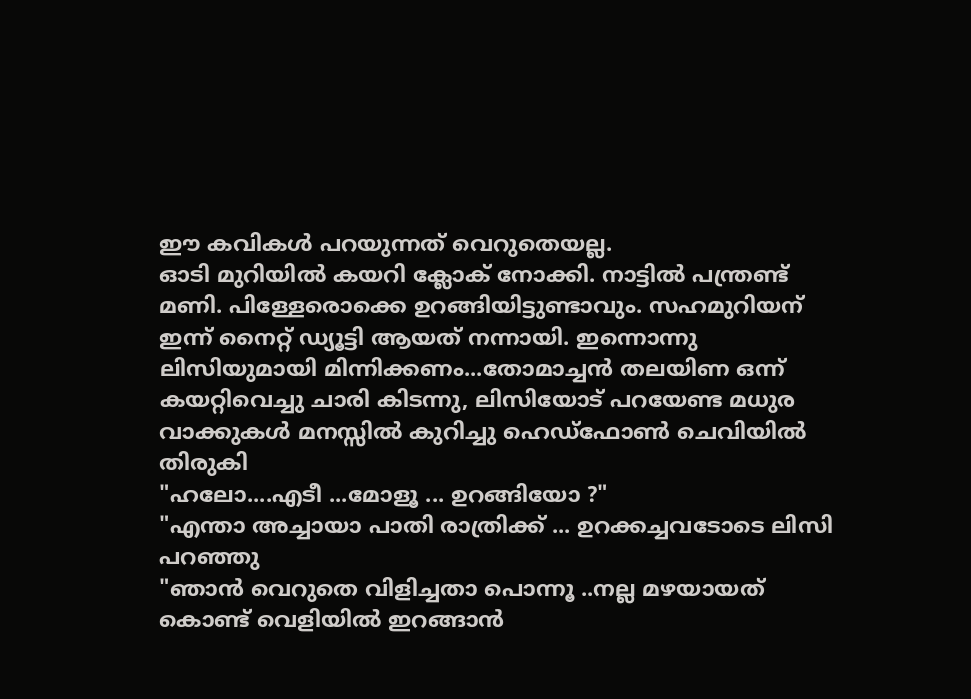ഈ കവികൾ പറയുന്നത് വെറുതെയല്ല.
ഓടി മുറിയിൽ കയറി ക്ലോക് നോക്കി. നാട്ടിൽ പന്ത്രണ്ട് മണി. പിള്ളേരൊക്കെ ഉറങ്ങിയിട്ടുണ്ടാവും. സഹമുറിയന് ഇന്ന് നൈറ്റ് ഡ്യൂട്ടി ആയത് നന്നായി. ഇന്നൊന്നു ലിസിയുമായി മിന്നിക്കണം...തോമാച്ചൻ തലയിണ ഒന്ന് കയറ്റിവെച്ചു ചാരി കിടന്നു, ലിസിയോട് പറയേണ്ട മധുര വാക്കുകൾ മനസ്സിൽ കുറിച്ചു ഹെഡ്‌ഫോൺ ചെവിയിൽ തിരുകി
"ഹലോ....എടീ ...മോളൂ ... ഉറങ്ങിയോ ?"
"എന്താ അച്ചായാ പാതി രാത്രിക്ക് ... ഉറക്കച്ചവടോടെ ലിസി പറഞ്ഞു
"ഞാൻ വെറുതെ വിളിച്ചതാ പൊന്നൂ ..നല്ല മഴയായത് കൊണ്ട് വെളിയിൽ ഇറങ്ങാൻ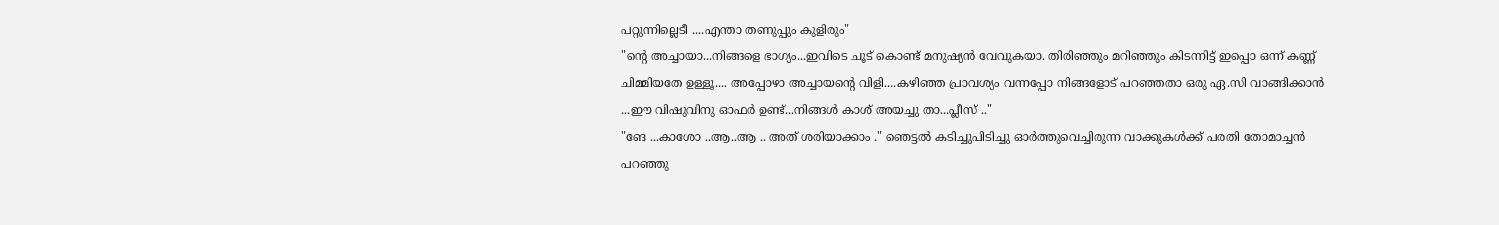പറ്റുന്നില്ലെടീ ....എന്താ തണുപ്പും കുളിരും"
"ന്റെ അച്ചായാ...നിങ്ങളെ ഭാഗ്യം...ഇവിടെ ചൂട് കൊണ്ട് മനുഷ്യൻ വേവുകയാ. തിരിഞ്ഞും മറിഞ്ഞും കിടന്നിട്ട് ഇപ്പൊ ഒന്ന് കണ്ണ് ചിമ്മിയതേ ഉള്ളൂ.... അപ്പോഴാ അച്ചായന്റെ വിളി....കഴിഞ്ഞ പ്രാവശ്യം വന്നപ്പോ നിങ്ങളോട് പറഞ്ഞതാ ഒരു ഏ.സി വാങ്ങിക്കാൻ ...ഈ വിഷുവിനു ഓഫർ ഉണ്ട്...നിങ്ങൾ കാശ് അയച്ചു താ...പ്ലീസ് .."
"ങേ ...കാശോ ..ആ..ആ .. അത് ശരിയാക്കാം ." ഞെട്ടൽ കടിച്ചുപിടിച്ചു ഓർത്തുവെച്ചിരുന്ന വാക്കുകൾക്ക് പരതി തോമാച്ചൻ പറഞ്ഞു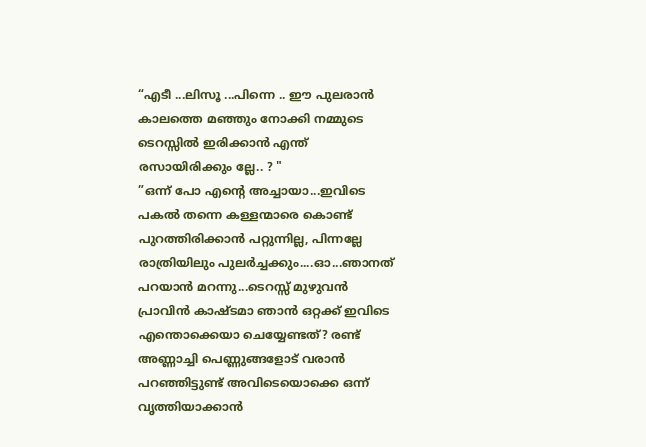“എടീ ...ലിസൂ ...പിന്നെ .. ഈ പുലരാൻ കാലത്തെ മഞ്ഞും നോക്കി നമ്മുടെ ടെറസ്സിൽ ഇരിക്കാൻ എന്ത് രസായിരിക്കും ല്ലേ.. ? "
”ഒന്ന് പോ എന്റെ അച്ചായാ...ഇവിടെ പകൽ തന്നെ കള്ളന്മാരെ കൊണ്ട് പുറത്തിരിക്കാൻ പറ്റുന്നില്ല, പിന്നല്ലേ രാത്രിയിലും പുലർച്ചക്കും....ഓ...ഞാനത് പറയാൻ മറന്നു...ടെറസ്സ് മുഴുവൻ പ്രാവിൻ കാഷ്ടമാ ഞാൻ ഒറ്റക്ക് ഇവിടെ എന്തൊക്കെയാ ചെയ്യേണ്ടത്? രണ്ട് അണ്ണാച്ചി പെണ്ണുങ്ങളോട് വരാൻ പറഞ്ഞിട്ടുണ്ട് അവിടെയൊക്കെ ഒന്ന് വൃത്തിയാക്കാൻ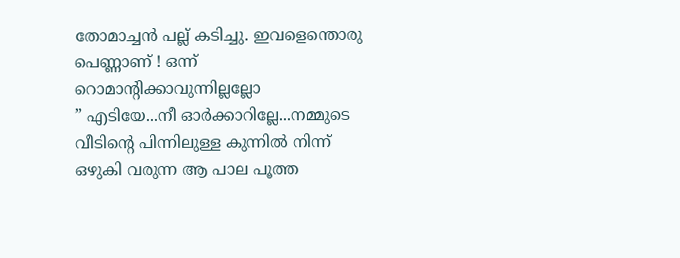തോമാച്ചൻ പല്ല് കടിച്ചു. ഇവളെന്തൊരു പെണ്ണാണ് ! ഒന്ന് റൊമാന്റിക്കാവുന്നില്ലല്ലോ
” എടിയേ...നീ ഓർക്കാറില്ലേ...നമ്മുടെ വീടിന്റെ പിന്നിലുള്ള കുന്നിൽ നിന്ന് ഒഴുകി വരുന്ന ആ പാല പൂത്ത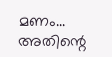മണം... അതിന്റെ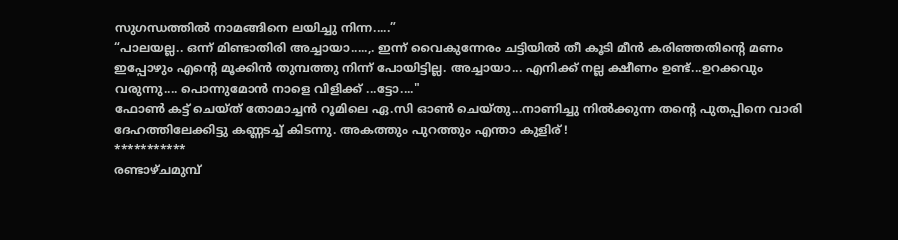സുഗന്ധത്തിൽ നാമങ്ങിനെ ലയിച്ചു നിന്ന.....”
“പാലയല്ല.. ഒന്ന് മിണ്ടാതിരി അച്ചായാ.....,. ഇന്ന് വൈകുന്നേരം ചട്ടിയിൽ തീ കൂടി മീൻ കരിഞ്ഞതിന്റെ മണം ഇപ്പോഴും എന്റെ മൂക്കിൻ തുമ്പത്തു നിന്ന് പോയിട്ടില്ല. അച്ചായാ... എനിക്ക് നല്ല ക്ഷീണം ഉണ്ട്...ഉറക്കവും വരുന്നു.... പൊന്നുമോൻ നാളെ വിളിക്ക് ...ട്ടോ...."
ഫോൺ കട്ട് ചെയ്ത് തോമാച്ചൻ റൂമിലെ ഏ.സി ഓൺ ചെയ്തു...നാണിച്ചു നിൽക്കുന്ന തന്റെ പുതപ്പിനെ വാരി ദേഹത്തിലേക്കിട്ടു കണ്ണടച്ച് കിടന്നു. അകത്തും പുറത്തും എന്താ കുളിര് !
***********
രണ്ടാഴ്ചമുമ്പ്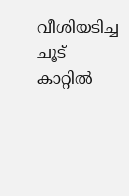വീശിയടിച്ച ചൂട് കാറ്റിൽ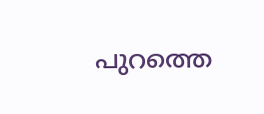പുറത്തെ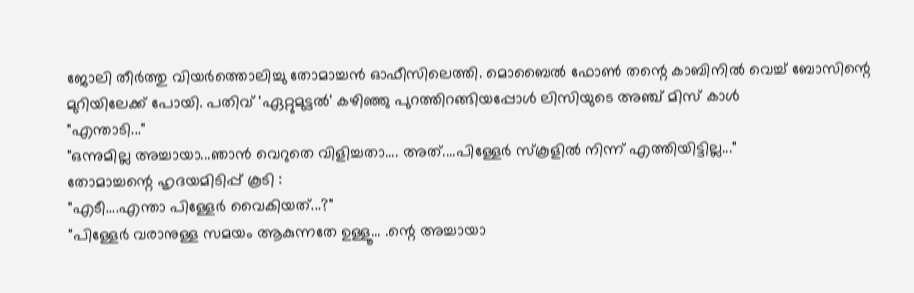ജോലി തീർത്തു വിയർത്തൊലിച്ചു തോമാച്ചൻ ഓഫീസിലെത്തി. മൊബൈൽ ഫോൺ തന്റെ കാബിനിൽ വെച്ച് ബോസിന്റെ മുറിയിലേക്ക് പോയി. പതിവ് 'ഏറ്റുമുട്ടൽ' കഴിഞ്ഞു പുറത്തിറങ്ങിയപ്പോൾ ലിസിയുടെ അഞ്ച് മിസ് കാൾ
"എന്താടി..."
"ഒന്നുമില്ല അച്ചായാ...ഞാൻ വെറുതെ വിളിച്ചതാ.... അത്....പിള്ളേർ സ്‌കൂളിൽ നിന്ന് എത്തിയിട്ടില്ല..."
തോമാച്ചന്റെ ഹൃദയമിടിപ്പ് കൂടി :
"എടീ....എന്താ പിള്ളേർ വൈകിയത്...?"
"പിള്ളേർ വരാനുള്ള സമയം ആകുന്നതേ ഉള്ളൂ... .ന്റെ അച്ചായാ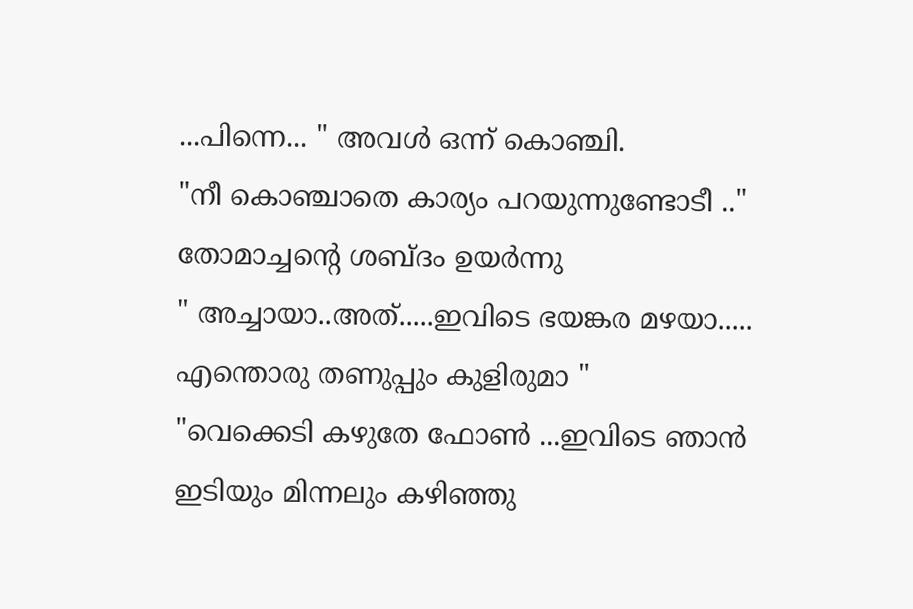...പിന്നെ... " അവൾ ഒന്ന് കൊഞ്ചി.
"നീ കൊഞ്ചാതെ കാര്യം പറയുന്നുണ്ടോടീ .." തോമാച്ചന്റെ ശബ്ദം ഉയർന്നു
" അച്ചായാ..അത്.....ഇവിടെ ഭയങ്കര മഴയാ..... എന്തൊരു തണുപ്പും കുളിരുമാ "
"വെക്കെടി കഴുതേ ഫോൺ ...ഇവിടെ ഞാൻ ഇടിയും മിന്നലും കഴിഞ്ഞു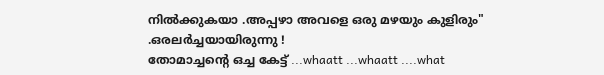നിൽക്കുകയാ .അപ്പഴാ അവളെ ഒരു മഴയും കുളിരും" .ഒരലർച്ചയായിരുന്നു !
തോമാച്ചന്റെ ഒച്ച കേട്ട് ...whaatt ...whaatt ....what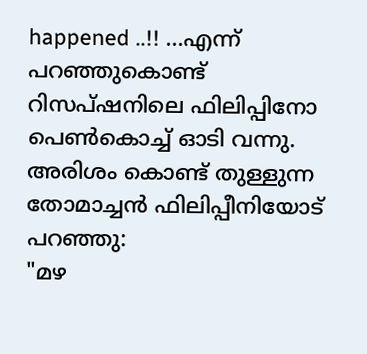happened ..!! ...എന്ന് പറഞ്ഞുകൊണ്ട് റിസപ്‌ഷനിലെ ഫിലിപ്പിനോ പെൺകൊച്ച് ഓടി വന്നു.
അരിശം കൊണ്ട് തുള്ളുന്ന തോമാച്ചൻ ഫിലിപ്പീനിയോട് പറഞ്ഞു:
"മഴ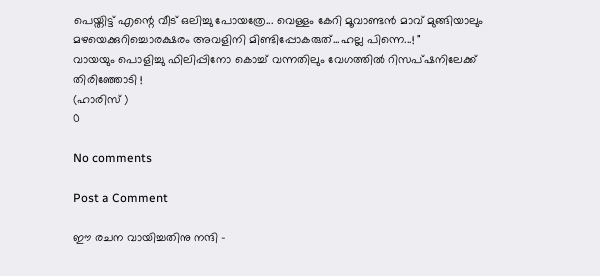പെയ്തിട്ട് എന്റെ വീട് ഒലിച്ചു പോയത്രേ... വെള്ളം കേറി മൂവാണ്ടൻ മാവ് മുങ്ങിയാലും മഴയെക്കുറിച്ചൊരക്ഷരം അവളിനി മിണ്ടിപ്പോകരുത്...ഹല്ല പിന്നെ...! "
വായയും പൊളിച്ചു ഫിലിപ്പിനോ കൊച്ച് വന്നതിലും വേഗത്തിൽ റിസപ്‌ഷനിലേക്ക് തിരിഞ്ഞോടി !
(ഹാരിസ് )
0

No comments

Post a Comment

ഈ രചന വായിച്ചതിനു നന്ദി -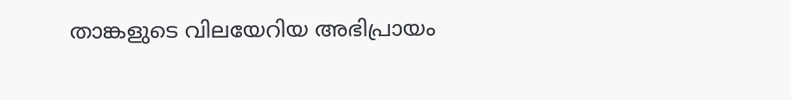താങ്കളുടെ വിലയേറിയ അഭിപ്രായം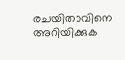രചയിതാവിനെ അറിയിക്കുക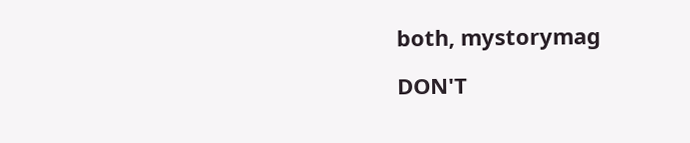both, mystorymag

DON'T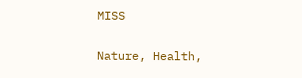MISS

Nature, Health,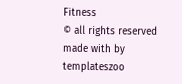Fitness
© all rights reserved
made with by templateszoo